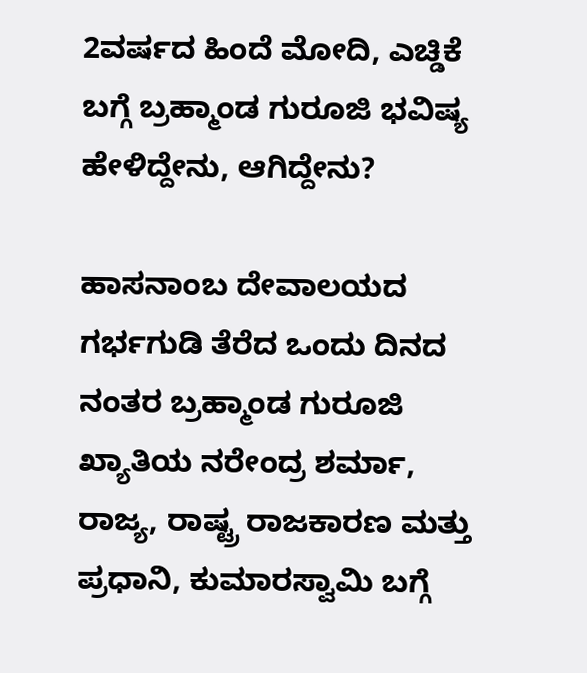2ವರ್ಷದ ಹಿಂದೆ ಮೋದಿ, ಎಚ್ಡಿಕೆ ಬಗ್ಗೆ ಬ್ರಹ್ಮಾಂಡ ಗುರೂಜಿ ಭವಿಷ್ಯ ಹೇಳಿದ್ದೇನು, ಆಗಿದ್ದೇನು?

ಹಾಸನಾಂಬ ದೇವಾಲಯದ ಗರ್ಭಗುಡಿ ತೆರೆದ ಒಂದು ದಿನದ ನಂತರ ಬ್ರಹ್ಮಾಂಡ ಗುರೂಜಿ ಖ್ಯಾತಿಯ ನರೇಂದ್ರ ಶರ್ಮಾ, ರಾಜ್ಯ, ರಾಷ್ಟ್ರ ರಾಜಕಾರಣ ಮತ್ತು ಪ್ರಧಾನಿ, ಕುಮಾರಸ್ವಾಮಿ ಬಗ್ಗೆ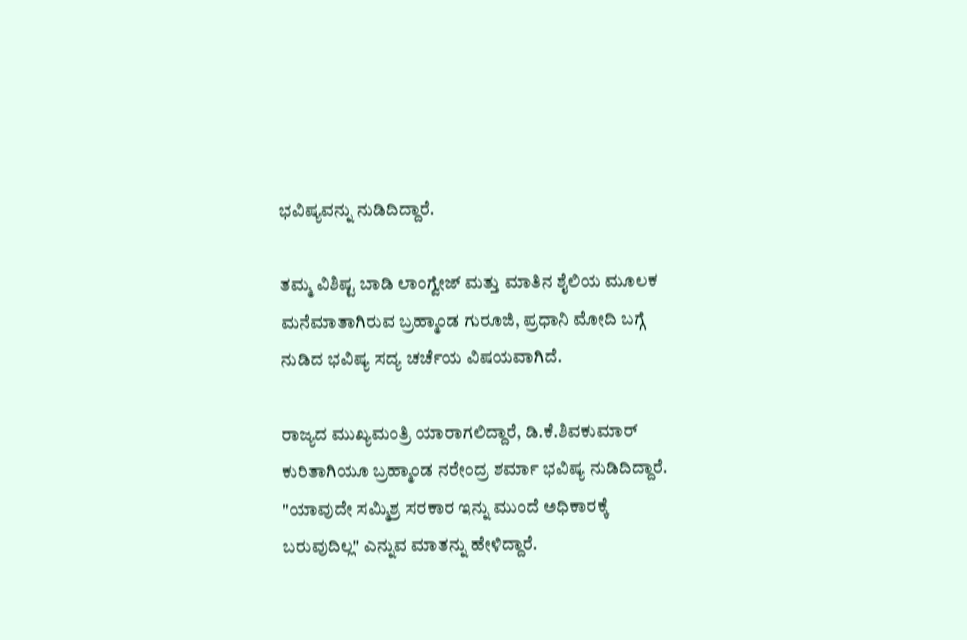ಭವಿಷ್ಯವನ್ನು ನುಡಿದಿದ್ದಾರೆ.

ತಮ್ಮ ವಿಶಿಷ್ಟ ಬಾಡಿ ಲಾಂಗ್ವೇಜ್ ಮತ್ತು ಮಾತಿನ ಶೈಲಿಯ ಮೂಲಕ ಮನೆಮಾತಾಗಿರುವ ಬ್ರಹ್ಮಾಂಡ ಗುರೂಜಿ, ಪ್ರಧಾನಿ ಮೋದಿ ಬಗ್ಗೆ ನುಡಿದ ಭವಿಷ್ಯ ಸದ್ಯ ಚರ್ಚೆಯ ವಿಷಯವಾಗಿದೆ.

ರಾಜ್ಯದ ಮುಖ್ಯಮಂತ್ರಿ ಯಾರಾಗಲಿದ್ದಾರೆ, ಡಿ.ಕೆ.ಶಿವಕುಮಾರ್ ಕುರಿತಾಗಿಯೂ ಬ್ರಹ್ಮಾಂಡ ನರೇಂದ್ರ ಶರ್ಮಾ ಭವಿಷ್ಯ ನುಡಿದಿದ್ದಾರೆ. "ಯಾವುದೇ ಸಮ್ಮಿಶ್ರ ಸರಕಾರ ಇನ್ನು ಮುಂದೆ ಅಧಿಕಾರಕ್ಕೆ ಬರುವುದಿಲ್ಲ" ಎನ್ನುವ ಮಾತನ್ನು ಹೇಳಿದ್ದಾರೆ.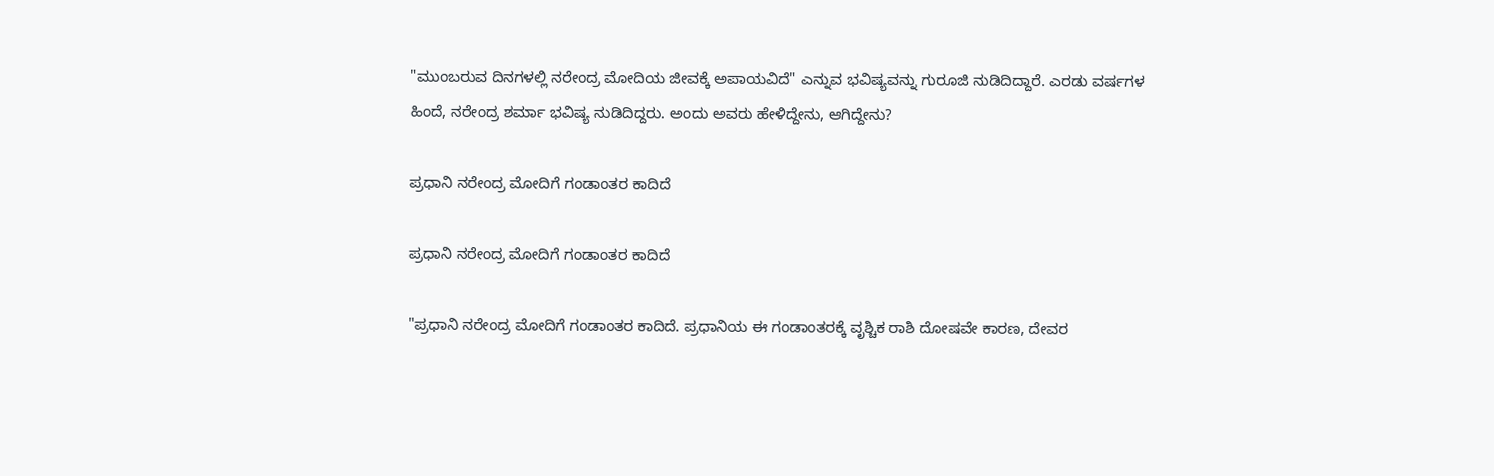"ಮುಂಬರುವ ದಿನಗಳಲ್ಲಿ ನರೇಂದ್ರ ಮೋದಿಯ ಜೀವಕ್ಕೆ ಅಪಾಯವಿದೆ" ಎನ್ನುವ ಭವಿಷ್ಯವನ್ನು ಗುರೂಜಿ ನುಡಿದಿದ್ದಾರೆ. ಎರಡು ವರ್ಷಗಳ ಹಿಂದೆ, ನರೇಂದ್ರ ಶರ್ಮಾ ಭವಿಷ್ಯ ನುಡಿದಿದ್ದರು. ಅಂದು ಅವರು ಹೇಳಿದ್ದೇನು, ಆಗಿದ್ದೇನು?

ಪ್ರಧಾನಿ ನರೇಂದ್ರ ಮೋದಿಗೆ ಗಂಡಾಂತರ ಕಾದಿದೆ

ಪ್ರಧಾನಿ ನರೇಂದ್ರ ಮೋದಿಗೆ ಗಂಡಾಂತರ ಕಾದಿದೆ

"ಪ್ರಧಾನಿ ನರೇಂದ್ರ ಮೋದಿಗೆ ಗಂಡಾಂತರ ಕಾದಿದೆ. ಪ್ರಧಾನಿಯ ಈ ಗಂಡಾಂತರಕ್ಕೆ ವೃಶ್ಚಿಕ ರಾಶಿ ದೋಷವೇ ಕಾರಣ, ದೇವರ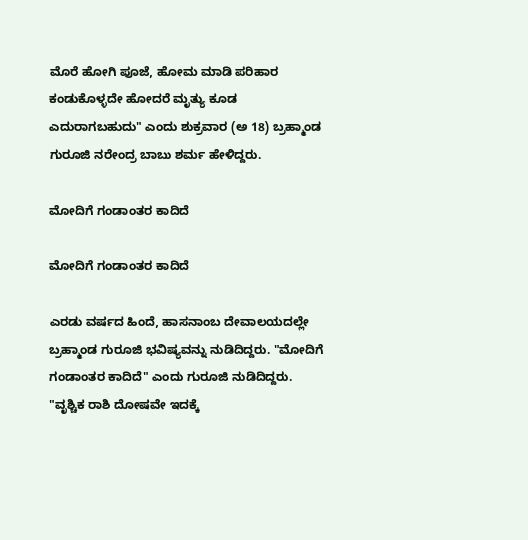ಮೊರೆ ಹೋಗಿ ಪೂಜೆ, ಹೋಮ ಮಾಡಿ ಪರಿಹಾರ ಕಂಡುಕೊಳ್ಳದೇ ಹೋದರೆ ಮೃತ್ಯು ಕೂಡ ಎದುರಾಗಬಹುದು" ಎಂದು ಶುಕ್ರವಾರ (ಅ 18) ಬ್ರಹ್ಮಾಂಡ ಗುರೂಜಿ ನರೇಂದ್ರ ಬಾಬು ಶರ್ಮ ಹೇಳಿದ್ದರು.

ಮೋದಿಗೆ ಗಂಡಾಂತರ ಕಾದಿದೆ

ಮೋದಿಗೆ ಗಂಡಾಂತರ ಕಾದಿದೆ

ಎರಡು ವರ್ಷದ ಹಿಂದೆ, ಹಾಸನಾಂಬ ದೇವಾಲಯದಲ್ಲೇ ಬ್ರಹ್ಮಾಂಡ ಗುರೂಜಿ ಭವಿಷ್ಯವನ್ನು ನುಡಿದಿದ್ದರು. "ಮೋದಿಗೆ ಗಂಡಾಂತರ ಕಾದಿದೆ" ಎಂದು ಗುರೂಜಿ ನುಡಿದಿದ್ದರು. "ವೃಶ್ಚಿಕ ರಾಶಿ ದೋಷವೇ ಇದಕ್ಕೆ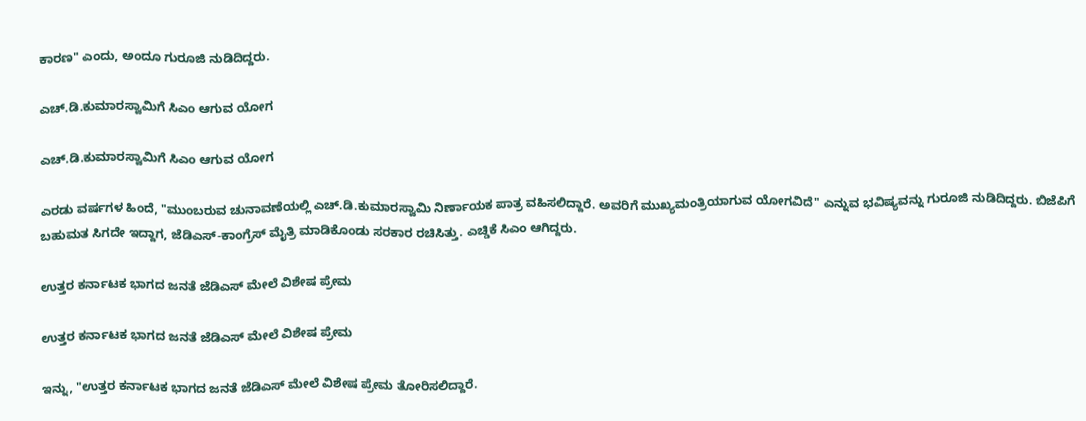ಕಾರಣ" ಎಂದು, ಅಂದೂ ಗುರೂಜಿ ನುಡಿದಿದ್ದರು.

ಎಚ್.ಡಿ.ಕುಮಾರಸ್ವಾಮಿಗೆ ಸಿಎಂ ಆಗುವ ಯೋಗ

ಎಚ್.ಡಿ.ಕುಮಾರಸ್ವಾಮಿಗೆ ಸಿಎಂ ಆಗುವ ಯೋಗ

ಎರಡು ವರ್ಷಗಳ ಹಿಂದೆ, "ಮುಂಬರುವ ಚುನಾವಣೆಯಲ್ಲಿ ಎಚ್.ಡಿ.ಕುಮಾರಸ್ವಾಮಿ ನಿರ್ಣಾಯಕ ಪಾತ್ರ ವಹಿಸಲಿದ್ದಾರೆ. ಅವರಿಗೆ ಮುಖ್ಯಮಂತ್ರಿಯಾಗುವ ಯೋಗವಿದೆ" ಎನ್ನುವ ಭವಿಷ್ಯವನ್ನು ಗುರೂಜಿ ನುಡಿದಿದ್ದರು. ಬಿಜೆಪಿಗೆ ಬಹುಮತ ಸಿಗದೇ ಇದ್ದಾಗ, ಜೆಡಿಎಸ್-ಕಾಂಗ್ರೆಸ್ ಮೈತ್ರಿ ಮಾಡಿಕೊಂಡು ಸರಕಾರ ರಚಿಸಿತ್ತು. ಎಚ್ಡಿಕೆ ಸಿಎಂ ಆಗಿದ್ದರು.

ಉತ್ತರ ಕರ್ನಾಟಕ ಭಾಗದ ಜನತೆ ಜೆಡಿಎಸ್ ಮೇಲೆ ವಿಶೇಷ ಪ್ರೇಮ

ಉತ್ತರ ಕರ್ನಾಟಕ ಭಾಗದ ಜನತೆ ಜೆಡಿಎಸ್ ಮೇಲೆ ವಿಶೇಷ ಪ್ರೇಮ

ಇನ್ನು, "ಉತ್ತರ ಕರ್ನಾಟಕ ಭಾಗದ ಜನತೆ ಜೆಡಿಎಸ್ ಮೇಲೆ ವಿಶೇಷ ಪ್ರೇಮ ತೋರಿಸಲಿದ್ದಾರೆ.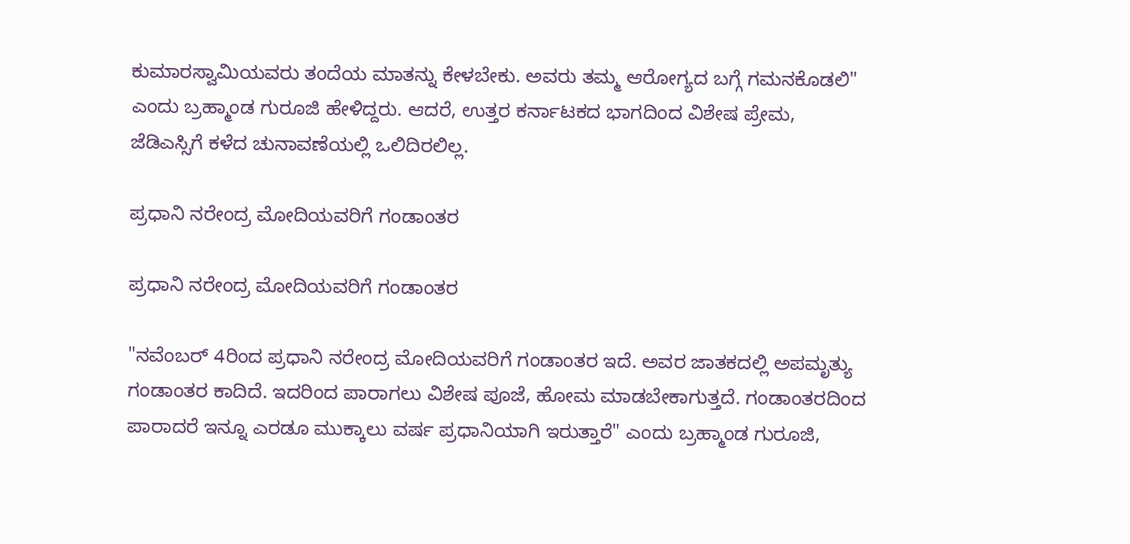ಕುಮಾರಸ್ವಾಮಿಯವರು ತಂದೆಯ ಮಾತನ್ನು ಕೇಳಬೇಕು. ಅವರು ತಮ್ಮ ಆರೋಗ್ಯದ ಬಗ್ಗೆ ಗಮನಕೊಡಲಿ" ಎಂದು ಬ್ರಹ್ಮಾಂಡ ಗುರೂಜಿ ಹೇಳಿದ್ದರು. ಆದರೆ, ಉತ್ತರ ಕರ್ನಾಟಕದ ಭಾಗದಿಂದ ವಿಶೇಷ ಪ್ರೇಮ, ಜೆಡಿಎಸ್ಸಿಗೆ ಕಳೆದ ಚುನಾವಣೆಯಲ್ಲಿ ಒಲಿದಿರಲಿಲ್ಲ.

ಪ್ರಧಾನಿ ನರೇಂದ್ರ ಮೋದಿಯವರಿಗೆ ಗಂಡಾಂತರ

ಪ್ರಧಾನಿ ನರೇಂದ್ರ ಮೋದಿಯವರಿಗೆ ಗಂಡಾಂತರ

"ನವೆಂಬರ್ 4ರಿಂದ ಪ್ರಧಾನಿ ನರೇಂದ್ರ ಮೋದಿಯವರಿಗೆ ಗಂಡಾಂತರ ಇದೆ. ಅವರ ಜಾತಕದಲ್ಲಿ ಅಪಮೃತ್ಯು ಗಂಡಾಂತರ ಕಾದಿದೆ. ಇದರಿಂದ ಪಾರಾಗಲು ವಿಶೇಷ ಪೂಜೆ, ಹೋಮ ಮಾಡಬೇಕಾಗುತ್ತದೆ. ಗಂಡಾಂತರದಿಂದ ಪಾರಾದರೆ ಇನ್ನೂ ಎರಡೂ ಮುಕ್ಕಾಲು ವರ್ಷ ಪ್ರಧಾನಿಯಾಗಿ ಇರುತ್ತಾರೆ" ಎಂದು ಬ್ರಹ್ಮಾಂಡ ಗುರೂಜಿ,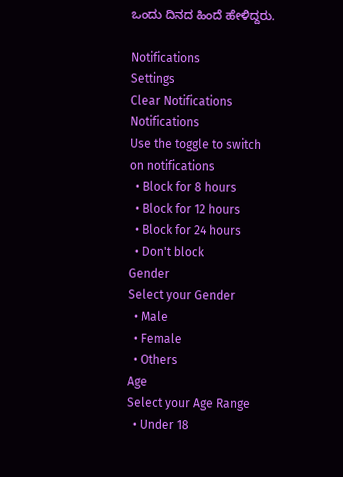ಒಂದು ದಿನದ ಹಿಂದೆ ಹೇಳಿದ್ದರು.

Notifications
Settings
Clear Notifications
Notifications
Use the toggle to switch on notifications
  • Block for 8 hours
  • Block for 12 hours
  • Block for 24 hours
  • Don't block
Gender
Select your Gender
  • Male
  • Female
  • Others
Age
Select your Age Range
  • Under 18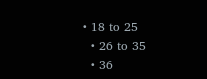• 18 to 25
  • 26 to 35
  • 36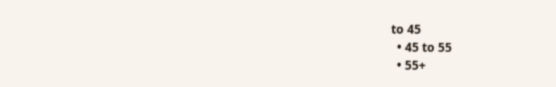to 45
  • 45 to 55
  • 55+